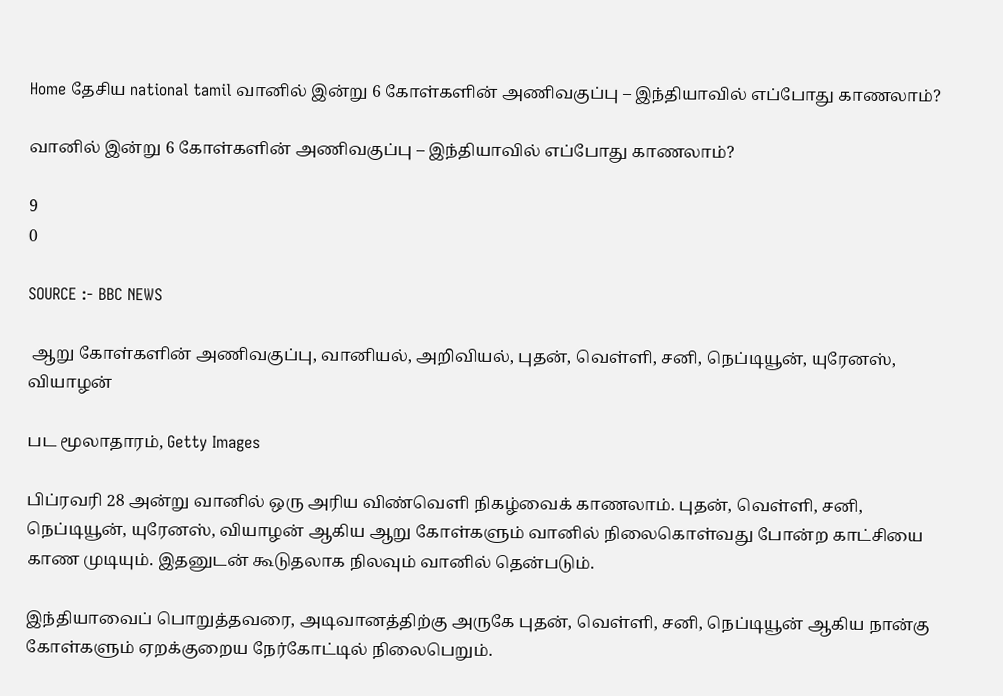Home தேசிய national tamil வானில் இன்று 6 கோள்களின் அணிவகுப்பு – இந்தியாவில் எப்போது காணலாம்?

வானில் இன்று 6 கோள்களின் அணிவகுப்பு – இந்தியாவில் எப்போது காணலாம்?

9
0

SOURCE :- BBC NEWS

 ஆறு கோள்களின் அணிவகுப்பு, வானியல், அறிவியல், புதன், வெள்ளி, சனி, நெப்டியூன், யுரேனஸ், வியாழன்

பட மூலாதாரம், Getty Images

பிப்ரவரி 28 அன்று வானில் ஒரு அரிய விண்வெளி நிகழ்வைக் காணலாம். புதன், வெள்ளி, சனி, நெப்டியூன், யுரேனஸ், வியாழன் ஆகிய ஆறு கோள்களும் வானில் நிலைகொள்வது போன்ற காட்சியை காண முடியும். இதனுடன் கூடுதலாக நிலவும் வானில் தென்படும்.

இந்தியாவைப் பொறுத்தவரை, அடிவானத்திற்கு அருகே புதன், வெள்ளி, சனி, நெப்டியூன் ஆகிய நான்கு கோள்களும் ஏறக்குறைய நேர்கோட்டில் நிலைபெறும்.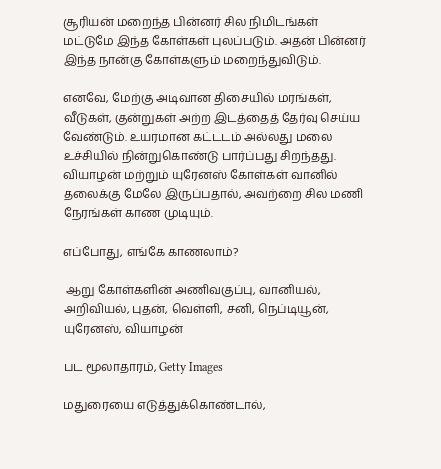சூரியன் மறைந்த பின்னர் சில நிமிடங்கள் மட்டுமே இந்த கோள்கள் புலப்படும். அதன் பின்னர் இந்த நான்கு கோள்களும் மறைந்துவிடும்.

எனவே, மேற்கு அடிவான திசையில் மரங்கள், வீடுகள், குன்றுகள் அற்ற இடத்தைத் தேர்வு செய்ய வேண்டும். உயரமான கட்டடம் அல்லது மலை உச்சியில் நின்றுகொண்டு பார்ப்பது சிறந்தது. வியாழன் மற்றும் யுரேனஸ் கோள்கள் வானில் தலைக்கு மேலே இருப்பதால், அவற்றை சில மணி நேரங்கள் காண முடியும்.

எப்போது, எங்கே காணலாம்?

 ஆறு கோள்களின் அணிவகுப்பு, வானியல், அறிவியல், புதன், வெள்ளி, சனி, நெப்டியூன், யுரேனஸ், வியாழன்

பட மூலாதாரம், Getty Images

மதுரையை எடுத்துக்கொண்டால்,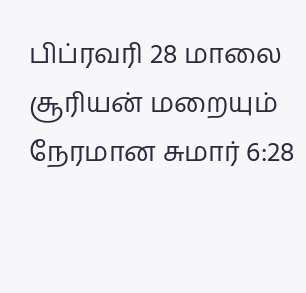பிப்ரவரி 28 மாலை சூரியன் மறையும் நேரமான சுமார் 6:28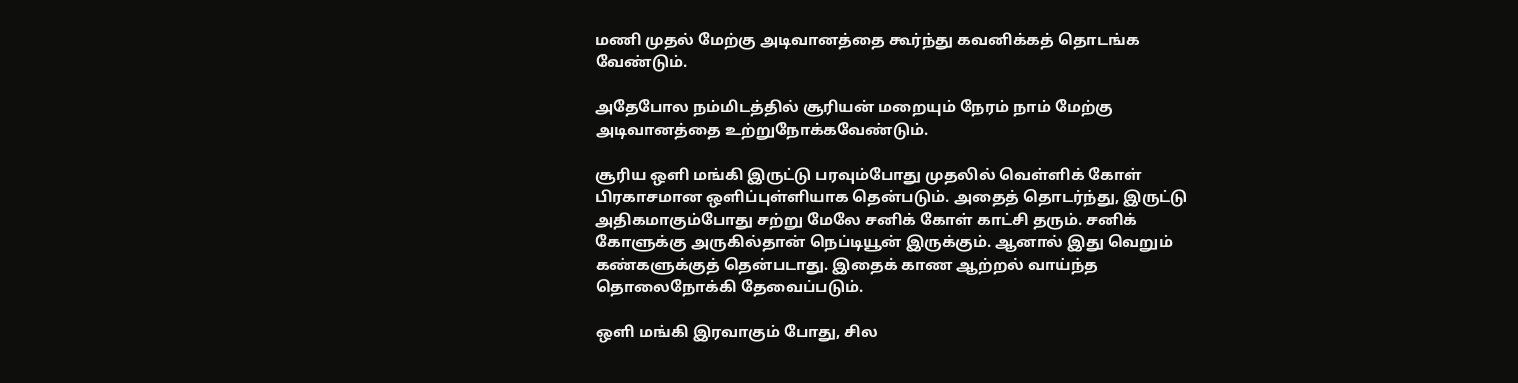மணி முதல் மேற்கு அடிவானத்தை கூர்ந்து கவனிக்கத் தொடங்க வேண்டும்.

அதேபோல நம்மிடத்தில் சூரியன் மறையும் நேரம் நாம் மேற்கு அடிவானத்தை உற்றுநோக்கவேண்டும்.

சூரிய ஒளி மங்கி இருட்டு பரவும்போது முதலில் வெள்ளிக் கோள் பிரகாசமான ஒளிப்புள்ளியாக தென்படும். அதைத் தொடர்ந்து, இருட்டு அதிகமாகும்போது சற்று மேலே சனிக் கோள் காட்சி தரும். சனிக் கோளுக்கு அருகில்தான் நெப்டியூன் இருக்கும். ஆனால் இது வெறும் கண்களுக்குத் தென்படாது. இதைக் காண ஆற்றல் வாய்ந்த தொலைநோக்கி தேவைப்படும்.

ஒளி மங்கி இரவாகும் போது, சில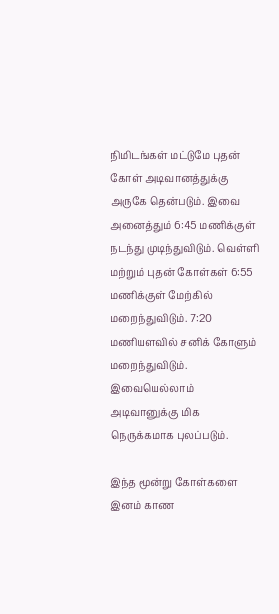நிமிடங்கள் மட்டுமே புதன் கோள் அடிவானத்துக்கு அருகே தென்படும். இவை அனைத்தும் 6:45 மணிக்குள் நடந்து முடிந்துவிடும். வெள்ளி மற்றும் புதன் கோள்கள் 6:55 மணிக்குள் மேற்கில் மறைந்துவிடும். 7:20 மணியளவில் சனிக் கோளும் மறைந்துவிடும். இவையெல்லாம் அடிவானுக்கு மிக நெருக்கமாக புலப்படும்.

இந்த மூன்று கோள்களை இனம் காண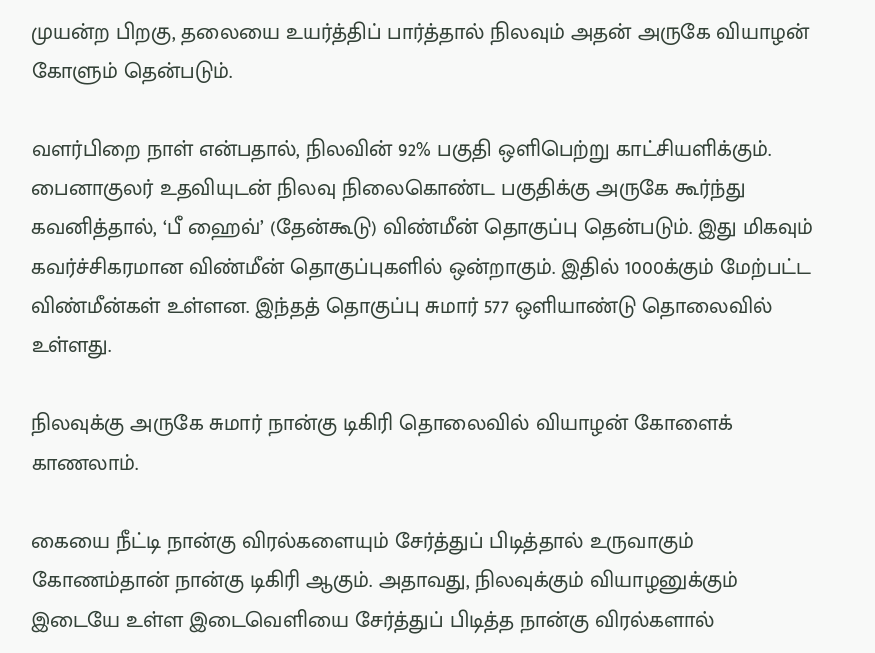முயன்ற பிறகு, தலையை உயர்த்திப் பார்த்தால் நிலவும் அதன் அருகே வியாழன் கோளும் தென்படும்.

வளர்பிறை நாள் என்பதால், நிலவின் 92% பகுதி ஒளிபெற்று காட்சியளிக்கும். பைனாகுலர் உதவியுடன் நிலவு நிலைகொண்ட பகுதிக்கு அருகே கூர்ந்து கவனித்தால், ‘பீ ஹைவ்’ (தேன்கூடு) விண்மீன் தொகுப்பு தென்படும். இது மிகவும் கவர்ச்சிகரமான விண்மீன் தொகுப்புகளில் ஒன்றாகும். இதில் 1000க்கும் மேற்பட்ட விண்மீன்கள் உள்ளன. இந்தத் தொகுப்பு சுமார் 577 ஒளியாண்டு தொலைவில் உள்ளது.

நிலவுக்கு அருகே சுமார் நான்கு டிகிரி தொலைவில் வியாழன் கோளைக் காணலாம்.

கையை நீட்டி நான்கு விரல்களையும் சேர்த்துப் பிடித்தால் உருவாகும் கோணம்தான் நான்கு டிகிரி ஆகும். அதாவது, நிலவுக்கும் வியாழனுக்கும் இடையே உள்ள இடைவெளியை சேர்த்துப் பிடித்த நான்கு விரல்களால்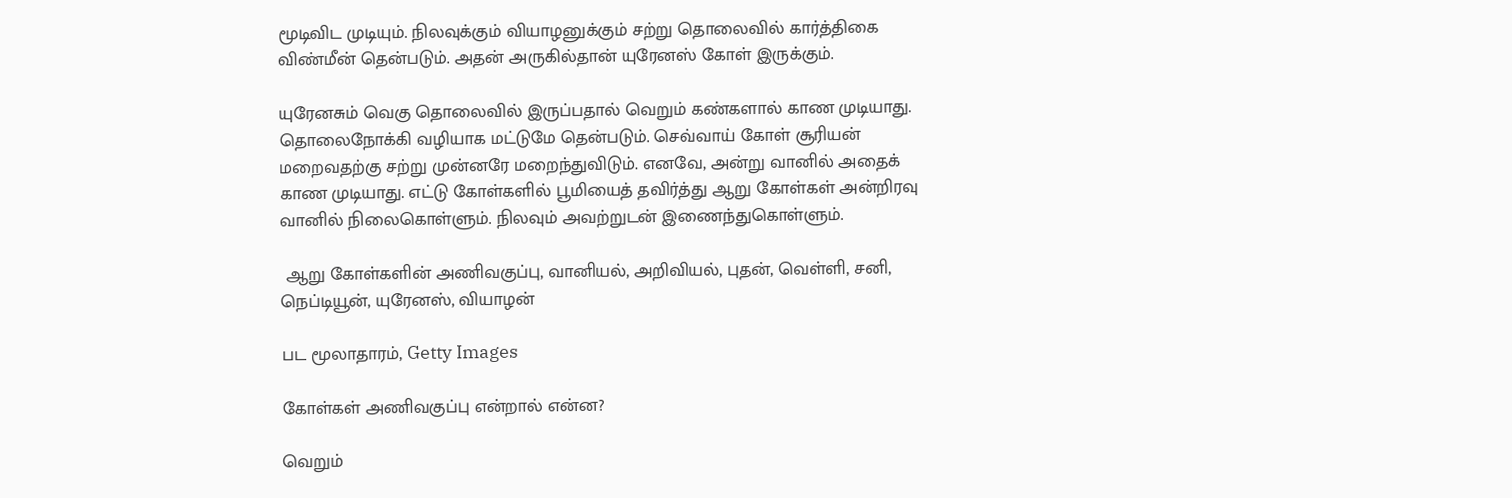மூடிவிட முடியும். நிலவுக்கும் வியாழனுக்கும் சற்று தொலைவில் கார்த்திகை விண்மீன் தென்படும். அதன் அருகில்தான் யுரேனஸ் கோள் இருக்கும்.

யுரேனசும் வெகு தொலைவில் இருப்பதால் வெறும் கண்களால் காண முடியாது. தொலைநோக்கி வழியாக மட்டுமே தென்படும். செவ்வாய் கோள் சூரியன் மறைவதற்கு சற்று முன்னரே மறைந்துவிடும். எனவே, அன்று வானில் அதைக் காண முடியாது. எட்டு கோள்களில் பூமியைத் தவிர்த்து ஆறு கோள்கள் அன்றிரவு வானில் நிலைகொள்ளும். நிலவும் அவற்றுடன் இணைந்துகொள்ளும்.

 ஆறு கோள்களின் அணிவகுப்பு, வானியல், அறிவியல், புதன், வெள்ளி, சனி, நெப்டியூன், யுரேனஸ், வியாழன்

பட மூலாதாரம், Getty Images

கோள்கள் அணிவகுப்பு என்றால் என்ன?

வெறும்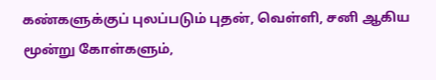கண்களுக்குப் புலப்படும் புதன், வெள்ளி, சனி ஆகிய மூன்று கோள்களும்,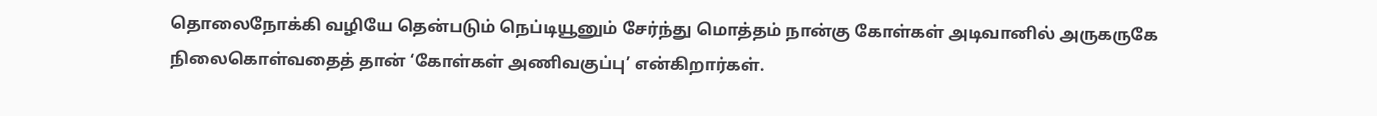தொலைநோக்கி வழியே தென்படும் நெப்டியூனும் சேர்ந்து மொத்தம் நான்கு கோள்கள் அடிவானில் அருகருகே நிலைகொள்வதைத் தான் ‘கோள்கள் அணிவகுப்பு’ என்கிறார்கள்.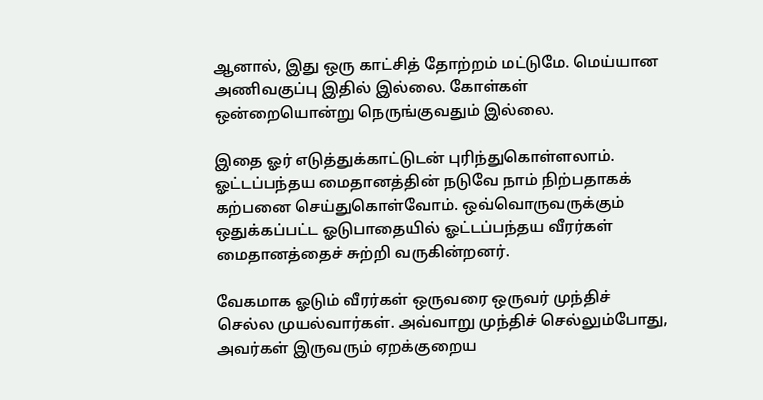ஆனால், இது ஒரு காட்சித் தோற்றம் மட்டுமே. மெய்யான அணிவகுப்பு இதில் இல்லை. கோள்கள் ஒன்றையொன்று நெருங்குவதும் இல்லை.

இதை ஓர் எடுத்துக்காட்டுடன் புரிந்துகொள்ளலாம். ஓட்டப்பந்தய மைதானத்தின் நடுவே நாம் நிற்பதாகக் கற்பனை செய்துகொள்வோம். ஒவ்வொருவருக்கும் ஒதுக்கப்பட்ட ஓடுபாதையில் ஓட்டப்பந்தய வீரர்கள் மைதானத்தைச் சுற்றி வருகின்றனர்.

வேகமாக ஓடும் வீரர்கள் ஒருவரை ஒருவர் முந்திச் செல்ல முயல்வார்கள். அவ்வாறு முந்திச் செல்லும்போது, அவர்கள் இருவரும் ஏறக்குறைய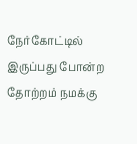நேர்கோட்டில் இருப்பது போன்ற தோற்றம் நமக்கு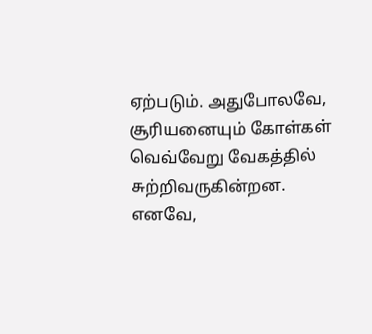ஏற்படும். அதுபோலவே, சூரியனையும் கோள்கள் வெவ்வேறு வேகத்தில் சுற்றிவருகின்றன. எனவே,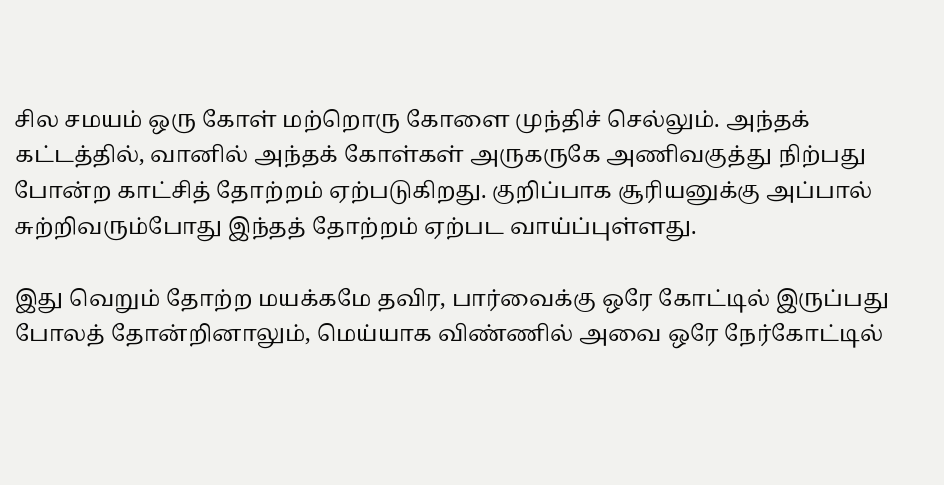சில சமயம் ஒரு கோள் மற்றொரு கோளை முந்திச் செல்லும். அந்தக் கட்டத்தில், வானில் அந்தக் கோள்கள் அருகருகே அணிவகுத்து நிற்பது போன்ற காட்சித் தோற்றம் ஏற்படுகிறது. குறிப்பாக சூரியனுக்கு அப்பால் சுற்றிவரும்போது இந்தத் தோற்றம் ஏற்பட வாய்ப்புள்ளது.

இது வெறும் தோற்ற மயக்கமே தவிர, பார்வைக்கு ஒரே கோட்டில் இருப்பது போலத் தோன்றினாலும், மெய்யாக விண்ணில் அவை ஒரே நேர்கோட்டில்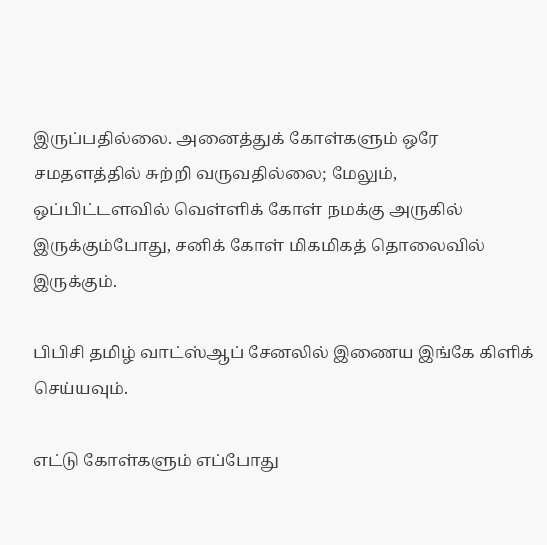இருப்பதில்லை. அனைத்துக் கோள்களும் ஒரே சமதளத்தில் சுற்றி வருவதில்லை; மேலும், ஒப்பிட்டளவில் வெள்ளிக் கோள் நமக்கு அருகில் இருக்கும்போது, சனிக் கோள் மிகமிகத் தொலைவில் இருக்கும்.

பிபிசி தமிழ் வாட்ஸ்ஆப் சேனலில் இணைய இங்கே கிளிக் செய்யவும்.

எட்டு கோள்களும் எப்போது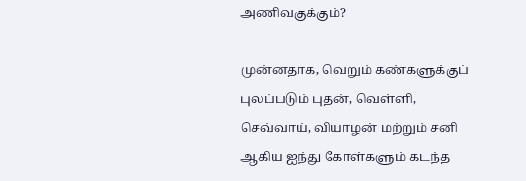அணிவகுக்கும்?

முன்னதாக, வெறும் கண்களுக்குப் புலப்படும் புதன், வெள்ளி, செவ்வாய், வியாழன் மற்றும் சனி ஆகிய ஐந்து கோள்களும் கடந்த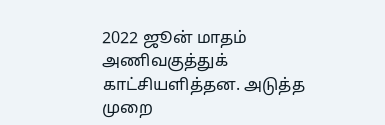2022 ஜூன் மாதம் அணிவகுத்துக் காட்சியளித்தன. அடுத்த முறை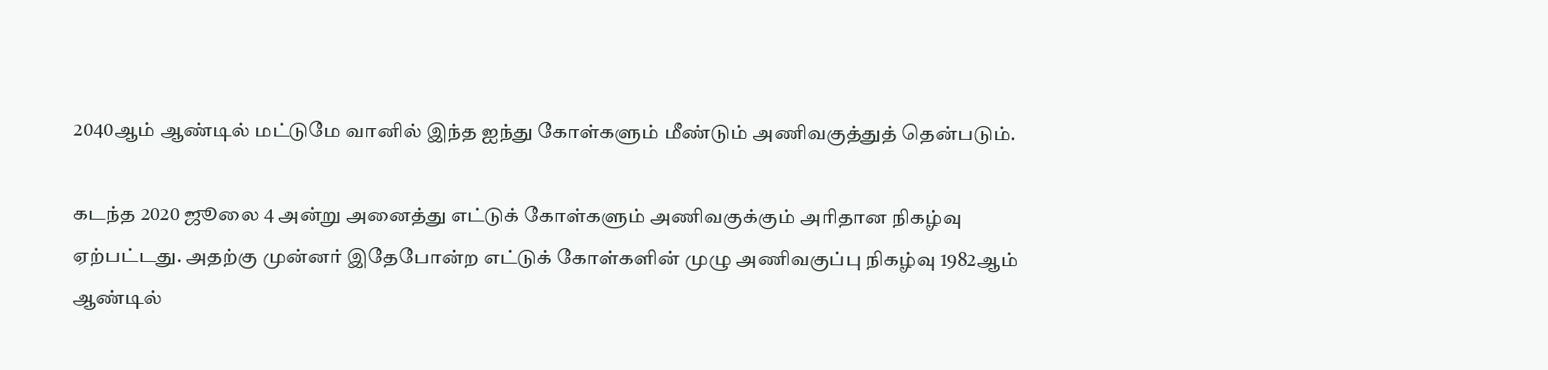2040ஆம் ஆண்டில் மட்டுமே வானில் இந்த ஐந்து கோள்களும் மீண்டும் அணிவகுத்துத் தென்படும்.

கடந்த 2020 ஜூலை 4 அன்று அனைத்து எட்டுக் கோள்களும் அணிவகுக்கும் அரிதான நிகழ்வு ஏற்பட்டது. அதற்கு முன்னர் இதேபோன்ற எட்டுக் கோள்களின் முழு அணிவகுப்பு நிகழ்வு 1982ஆம் ஆண்டில்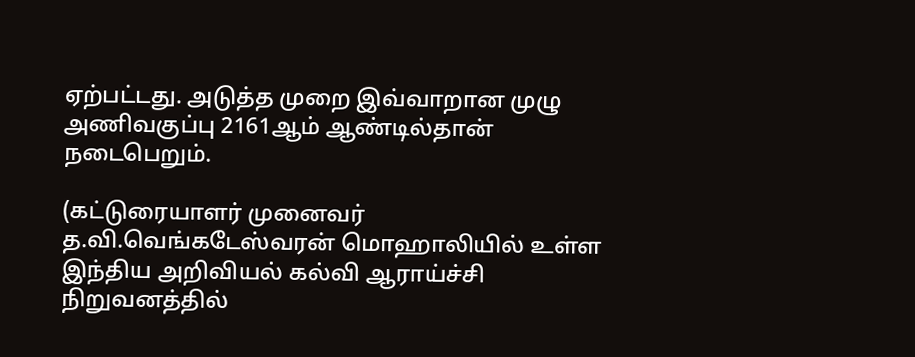ஏற்பட்டது. அடுத்த முறை இவ்வாறான முழு அணிவகுப்பு 2161ஆம் ஆண்டில்தான் நடைபெறும்.

(கட்டுரையாளர் முனைவர் த.வி.வெங்கடேஸ்வரன் மொஹாலியில் உள்ள இந்திய அறிவியல் கல்வி ஆராய்ச்சி நிறுவனத்தில்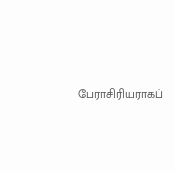பேராசிரியராகப்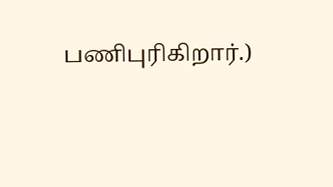பணிபுரிகிறார்.)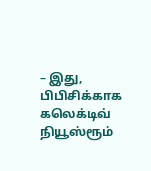– இது, பிபிசிக்காக கலெக்டிவ் நியூஸ்ரூம்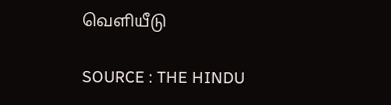வெளியீடு

SOURCE : THE HINDU